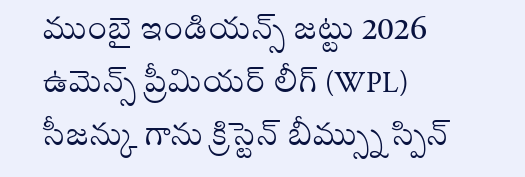ముంబై ఇండియన్స్ జట్టు 2026 ఉమెన్స్ ప్రీమియర్ లీగ్ (WPL) సీజన్కు గాను క్రిస్టెన్ బీమ్స్ను స్పిన్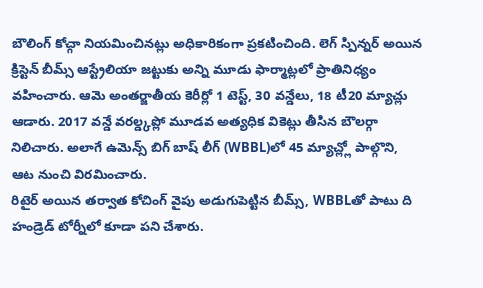బౌలింగ్ కోచ్గా నియమించినట్లు అధికారికంగా ప్రకటించింది. లెగ్ స్పిన్నర్ అయిన క్రిస్టెన్ బీమ్స్ ఆస్ట్రేలియా జట్టుకు అన్ని మూడు ఫార్మాట్లలో ప్రాతినిధ్యం వహించారు. ఆమె అంతర్జాతీయ కెరీర్లో 1 టెస్ట్, 30 వన్డేలు, 18 టీ20 మ్యాచ్లు ఆడారు. 2017 వన్డే వరల్డ్కప్లో మూడవ అత్యధిక వికెట్లు తీసిన బౌలర్గా నిలిచారు. అలాగే ఉమెన్స్ బిగ్ బాష్ లీగ్ (WBBL)లో 45 మ్యాచ్ల్లో పాల్గొని, ఆట నుంచి విరమించారు.
రిటైర్ అయిన తర్వాత కోచింగ్ వైపు అడుగుపెట్టిన బీమ్స్, WBBLతో పాటు ది హండ్రెడ్ టోర్నీలో కూడా పని చేశారు.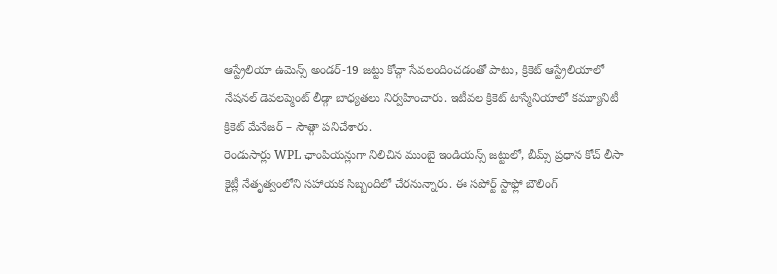ఆస్ట్రేలియా ఉమెన్స్ అండర్-19 జట్టు కోచ్గా సేవలందించడంతో పాటు, క్రికెట్ ఆస్ట్రేలియాలో నేషనల్ డెవలప్మెంట్ లీడ్గా బాధ్యతలు నిర్వహించారు. ఇటీవల క్రికెట్ టాస్మేనియాలో కమ్యూనిటీ క్రికెట్ మేనేజర్ – సౌత్గా పనిచేశారు.
రెండుసార్లు WPL ఛాంపియన్లుగా నిలిచిన ముంబై ఇండియన్స్ జట్టులో, బీమ్స్ ప్రధాన కోచ్ లీసా కైట్లీ నేతృత్వంలోని సహాయక సిబ్బందిలో చేరనున్నారు. ఈ సపోర్ట్ స్టాఫ్లో బౌలింగ్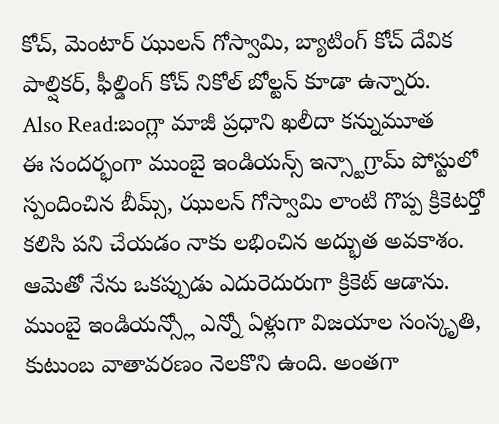కోచ్, మెంటార్ ఝులన్ గోస్వామి, బ్యాటింగ్ కోచ్ దేవిక పాల్షికర్, ఫీల్డింగ్ కోచ్ నికోల్ బోల్టన్ కూడా ఉన్నారు.
Also Read:బంగ్లా మాజీ ప్రధాని ఖలీదా కన్నుమూత
ఈ సందర్భంగా ముంబై ఇండియన్స్ ఇన్స్టాగ్రామ్ పోస్టులో స్పందించిన బీమ్స్, ఝులన్ గోస్వామి లాంటి గొప్ప క్రికెటర్తో కలిసి పని చేయడం నాకు లభించిన అద్భుత అవకాశం. ఆమెతో నేను ఒకప్పుడు ఎదురెదురుగా క్రికెట్ ఆడాను. ముంబై ఇండియన్స్లో ఎన్నో ఏళ్లుగా విజయాల సంస్కృతి, కుటుంబ వాతావరణం నెలకొని ఉంది. అంతగా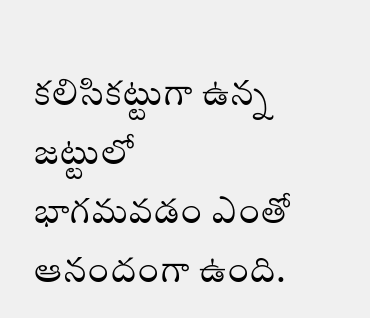కలిసికట్టుగా ఉన్న జట్టులో భాగమవడం ఎంతో ఆనందంగా ఉంది.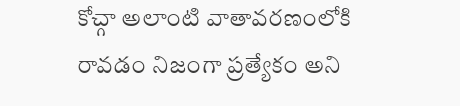కోచ్గా అలాంటి వాతావరణంలోకి రావడం నిజంగా ప్రత్యేకం అని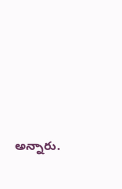అన్నారు.